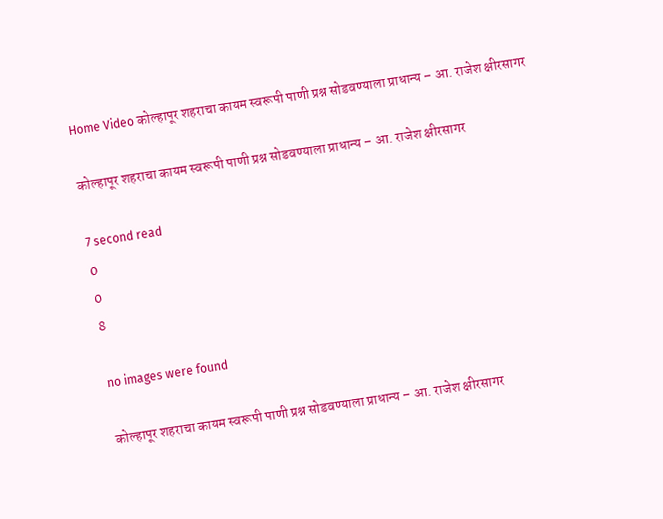Home Video कोल्हापूर शहराचा कायम स्वरूपी पाणी प्रश्न सोडवण्याला प्राधान्य – आ. राजेश क्षीरसागर

कोल्हापूर शहराचा कायम स्वरूपी पाणी प्रश्न सोडवण्याला प्राधान्य – आ. राजेश क्षीरसागर

7 second read
0
0
8

no images were found

कोल्हापूर शहराचा कायम स्वरूपी पाणी प्रश्न सोडवण्याला प्राधान्य – आ. राजेश क्षीरसागर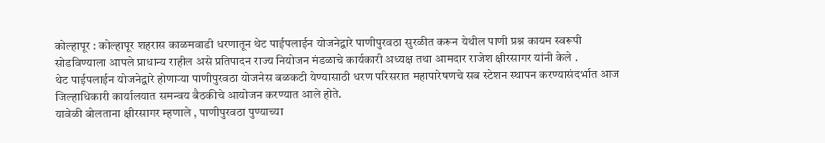कोल्हापूर : कोल्हापूर शहरास काळमवाडी धरणातून थेट पाईपलाईन योजनेद्वारे पाणीपुरवठा सुरळीत करून येथील पाणी प्रश्न कायम स्वरूपी सोडविण्याला आपले प्राधान्य राहील असे प्रतिपादन राज्य नियोजन मंडळाचे कार्यकारी अध्यक्ष तथा आमदार राजेश क्षीरसागर यांनी केले .
थेट पाईपलाईन योजनेद्वारे होणाऱ्या पाणीपुरवठा योजनेस बळकटी येण्यासाठी धरण परिसरात महापारेषणचे सब स्टेशन स्थापन करण्यासंदर्भात आज जिल्हाधिकारी कार्यालयात समन्वय बैठकीचे आयोजन करण्यात आले होते.
यावेळी बोलताना क्षीरसागर म्हणाले , पाणीपुरवठा पुण्याच्या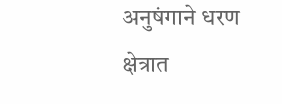अनुषंगाने धरण क्षेत्रात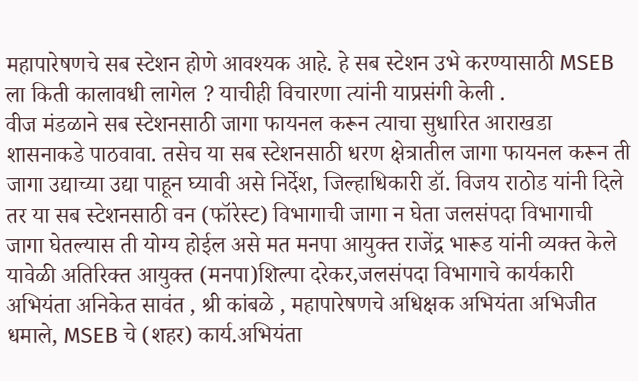महापारेषणचे सब स्टेशन होणे आवश्यक आहे. हे सब स्टेशन उभे करण्यासाठी MSEB ला किती कालावधी लागेल ? याचीही विचारणा त्यांनी याप्रसंगी केली .
वीज मंडळाने सब स्टेशनसाठी जागा फायनल करून त्याचा सुधारित आराखडा शासनाकडे पाठवावा. तसेच या सब स्टेशनसाठी धरण क्षेत्रातील जागा फायनल करून ती जागा उद्याच्या उद्या पाहून घ्यावी असे निर्देश, जिल्हाधिकारी डॉ. विजय राठोड यांनी दिले तर या सब स्टेशनसाठी वन (फॉरेस्ट) विभागाची जागा न घेता जलसंपदा विभागाची जागा घेतल्यास ती योग्य होईल असे मत मनपा आयुक्त राजेंद्र भारूड यांनी व्यक्त केले
यावेळी अतिरिक्त आयुक्त (मनपा)शिल्पा दरेकर,जलसंपदा विभागाचे कार्यकारी अभियंता अनिकेत सावंत , श्री कांबळे , महापारेषणचे अधिक्षक अभियंता अभिजीत धमाले, MSEB चे (शहर) कार्य.अभियंता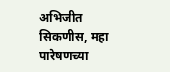अभिजीत सिकणीस, महा पारेषणच्या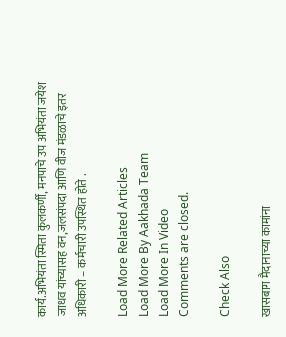कार्य.अभियंता स्मिता कुलकर्णी, मनपाचे उप अभियंता जयेश जाधव यांच्यासह वन,जलसंपदा आणि वीज मंडळाचे इतर अधिकारी – कर्मचारी उपस्थित होते .

Load More Related Articles
Load More By Aakhada Team
Load More In Video
Comments are closed.

Check Also

खासबाग मैदानाच्या कामांना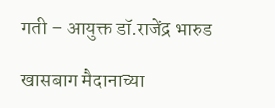गती – आयुक्त डॉ.राजेंद्र भारुड

खासबाग मैदानाच्या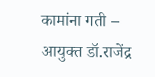कामांना गती – आयुक्त डॉ.राजेंद्र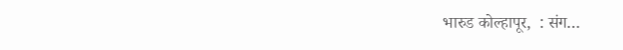भारुड कोल्हापूर,  : संग…